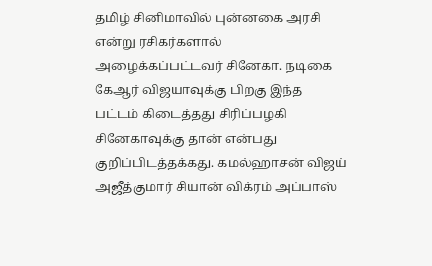தமிழ் சினிமாவில் புன்னகை அரசி என்று ரசிகர்களால் அழைக்கப்பட்டவர் சினேகா. நடிகை கேஆர் விஜயாவுக்கு பிறகு இந்த பட்டம் கிடைத்தது சிரிப்பழகி சினேகாவுக்கு தான் என்பது குறிப்பிடத்தக்கது. கமல்ஹாசன் விஜய் அஜீத்குமார் சியான் விக்ரம் அப்பாஸ்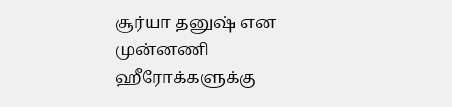சூர்யா தனுஷ் என முன்னணி ஹீரோக்களுக்கு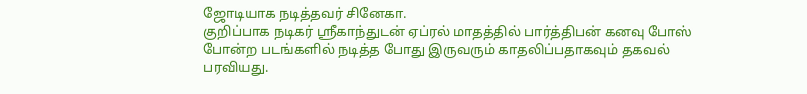ஜோடியாக நடித்தவர் சினேகா.
குறிப்பாக நடிகர் ஸ்ரீகாந்துடன் ஏப்ரல் மாதத்தில் பார்த்திபன் கனவு போஸ் போன்ற படங்களில் நடித்த போது இருவரும் காதலிப்பதாகவும் தகவல் பரவியது.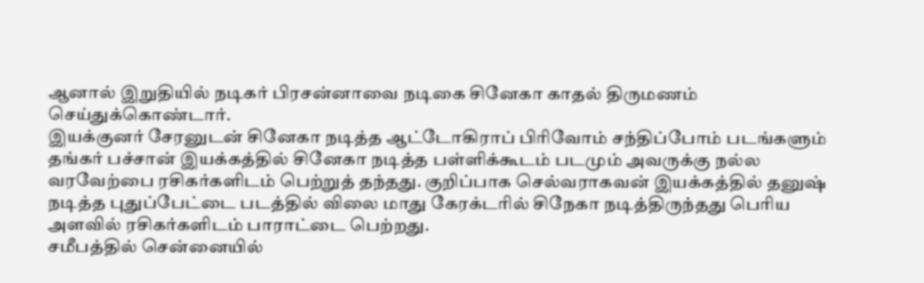ஆனால் இறுதியில் நடிகர் பிரசன்னாவை நடிகை சினேகா காதல் திருமணம் செய்துக்கொண்டார்.
இயக்குனர் சேரனுடன் சினேகா நடித்த ஆட்டோகிராப் பிரிவோம் சந்திப்போம் படங்களும் தங்கர் பச்சான் இயக்கத்தில் சினேகா நடித்த பள்ளிக்கூடம் படமும் அவருக்கு நல்ல வரவேற்பை ரசிகர்களிடம் பெற்றுத் தந்தது. குறிப்பாக செல்வராகவன் இயக்கத்தில் தனுஷ் நடித்த புதுப்பேட்டை படத்தில் விலை மாது கேரக்டரில் சிநேகா நடித்திருந்தது பெரிய அளவில் ரசிகர்களிடம் பாராட்டை பெற்றது.
சமீபத்தில் சென்னையில்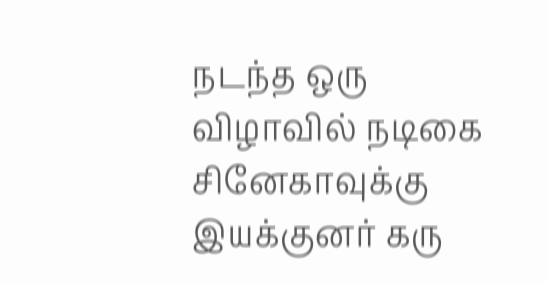நடந்த ஒரு விழாவில் நடிகை சினேகாவுக்கு இயக்குனர் கரு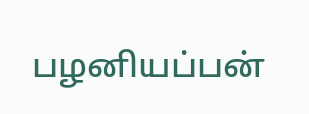பழனியப்பன்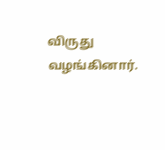விருது வழங்கினார்.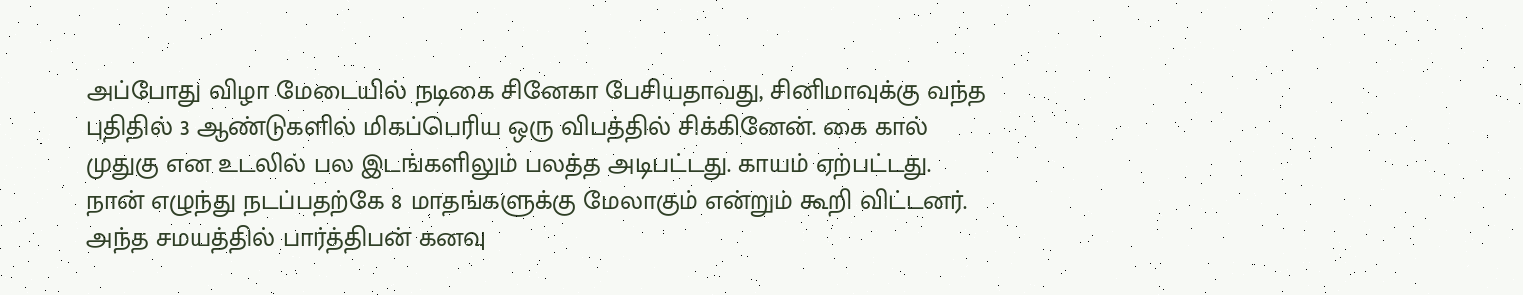அப்போது விழா மேடையில் நடிகை சினேகா பேசியதாவது, சினிமாவுக்கு வந்த புதிதில் 3 ஆண்டுகளில் மிகப்பெரிய ஒரு விபத்தில் சிக்கினேன். கை கால் முதுகு என உடலில் பல இடங்களிலும் பலத்த அடிபட்டது. காயம் ஏற்பட்டது. நான் எழுந்து நடப்பதற்கே 8 மாதங்களுக்கு மேலாகும் என்றும் கூறி விட்டனர்.
அந்த சமயத்தில் பார்த்திபன் கனவு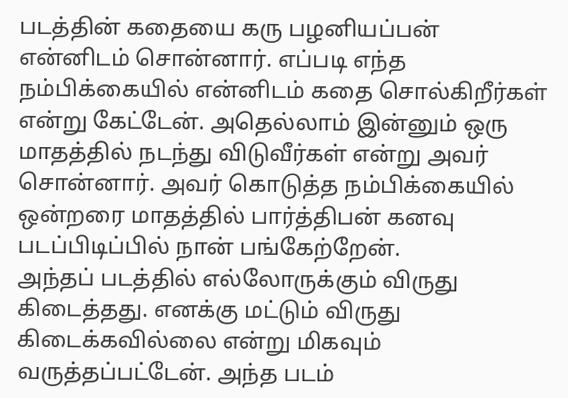படத்தின் கதையை கரு பழனியப்பன் என்னிடம் சொன்னார். எப்படி எந்த நம்பிக்கையில் என்னிடம் கதை சொல்கிறீர்கள் என்று கேட்டேன். அதெல்லாம் இன்னும் ஒரு மாதத்தில் நடந்து விடுவீர்கள் என்று அவர் சொன்னார். அவர் கொடுத்த நம்பிக்கையில் ஒன்றரை மாதத்தில் பார்த்திபன் கனவு படப்பிடிப்பில் நான் பங்கேற்றேன்.
அந்தப் படத்தில் எல்லோருக்கும் விருது கிடைத்தது. எனக்கு மட்டும் விருது கிடைக்கவில்லை என்று மிகவும் வருத்தப்பட்டேன். அந்த படம்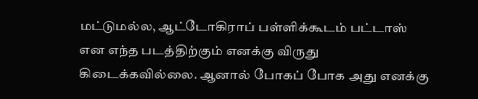மட்டுமல்ல, ஆட்டோகிராப் பள்ளிக்கூடம் பட்டாஸ் என எந்த படத்திற்கும் எனக்கு விருது கிடைக்கவில்லை. ஆனால் போகப் போக அது எனக்கு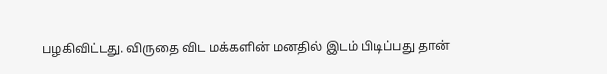பழகிவிட்டது. விருதை விட மக்களின் மனதில் இடம் பிடிப்பது தான்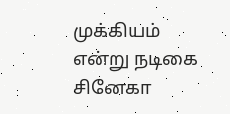முக்கியம் என்று நடிகை சினேகா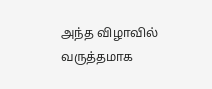அந்த விழாவில் வருத்தமாக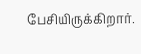பேசியிருக்கிறார்.